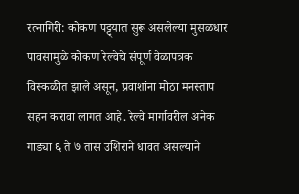रत्नागिरी: कोकण पट्ट्यात सुरू असलेल्या मुसळधार पावसामुळे कोकण रेल्वेचे संपूर्ण वेळापत्रक विस्कळीत झाले असून, प्रवाशांना मोठा मनस्ताप सहन करावा लागत आहे. रेल्वे मार्गावरील अनेक गाड्या ६ ते ७ तास उशिराने धावत असल्याने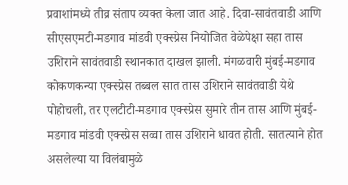प्रवाशांमध्ये तीव्र संताप व्यक्त केला जात आहे. दिवा-सावंतवाडी आणि सीएसएमटी-मडगाव मांडवी एक्स्प्रेस नियोजित वेळेपेक्षा सहा तास उशिराने सावंतवाडी स्थानकात दाखल झाली. मंगळवारी मुंबई-मडगाव कोकणकन्या एक्स्प्रेस तब्बल सात तास उशिराने सावंतवाडी येथे पोहोचली, तर एलटीटी-मडगाव एक्स्प्रेस सुमारे तीन तास आणि मुंबई-मडगाव मांडवी एक्स्प्रेस सव्वा तास उशिराने धावत होती. सातत्याने होत असलेल्या या विलंबामुळे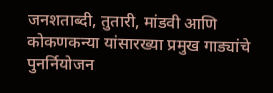जनशताब्दी, तुतारी, मांडवी आणि कोकणकन्या यांसारख्या प्रमुख गाड्यांचे पुनर्नियोजन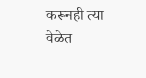करूनही त्या वेळेत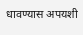धावण्यास अपयशी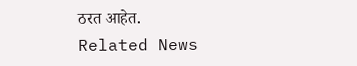ठरत आहेत.
Related News